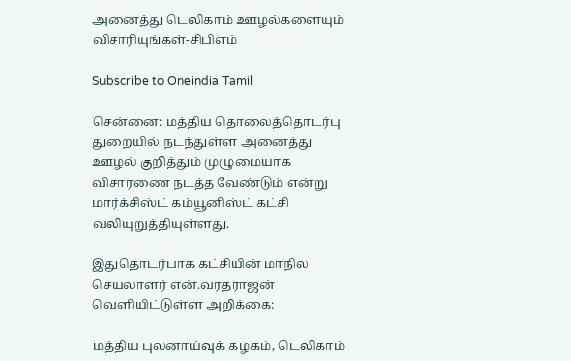அனைத்து டெலிகாம் ஊழல்களையும் விசாரியுங்கள்-சிபிஎம்

Subscribe to Oneindia Tamil

சென்னை: மத்திய தொலைத்தொடர்பு துறையில் நடந்துள்ள அனைத்து ஊழல் குறித்தும் முழுமையாக விசாரணை நடத்த வேண்டும் என்று மார்க்சிஸ்ட் கம்யூனிஸ்ட் கட்சி வலியுறுத்தியுள்ளது.

இதுதொடர்பாக கட்சியின் மாநில செயலாளர் என்.வரதராஜன் வெளியிட்டுள்ள அறிக்கை:

மத்திய புலனாய்வுக் கழகம், டெலிகாம்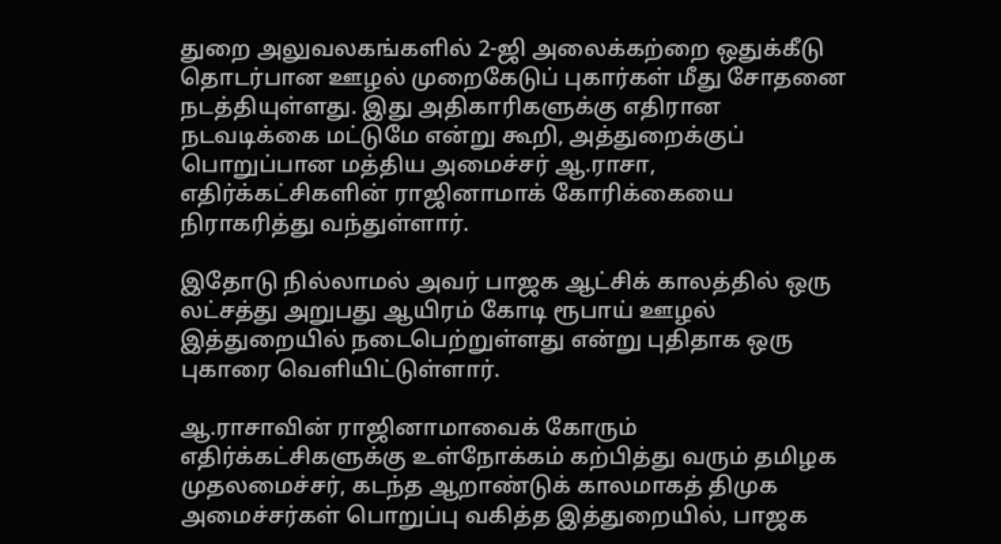துறை அலுவலகங்களில் 2-ஜி அலைக்கற்றை ஒதுக்கீடு தொடர்பான ஊழல் முறைகேடுப் புகார்கள் மீது சோதனை நடத்தியுள்ளது. இது அதிகாரிகளுக்கு எதிரான நடவடிக்கை மட்டுமே என்று கூறி, அத்துறைக்குப் பொறுப்பான மத்திய அமைச்சர் ஆ.ராசா, எதிர்க்கட்சிகளின் ராஜினாமாக் கோரிக்கையை நிராகரித்து வந்துள்ளார்.

இதோடு நில்லாமல் அவர் பாஜக ஆட்சிக் காலத்தில் ஒரு லட்சத்து அறுபது ஆயிரம் கோடி ரூபாய் ஊழல் இத்துறையில் நடைபெற்றுள்ளது என்று புதிதாக ஒரு புகாரை வெளியிட்டுள்ளார்.

ஆ.ராசாவின் ராஜினாமாவைக் கோரும் எதிர்க்கட்சிகளுக்கு உள்நோக்கம் கற்பித்து வரும் தமிழக முதலமைச்சர், கடந்த ஆறாண்டுக் காலமாகத் திமுக அமைச்சர்கள் பொறுப்பு வகித்த இத்துறையில், பாஜக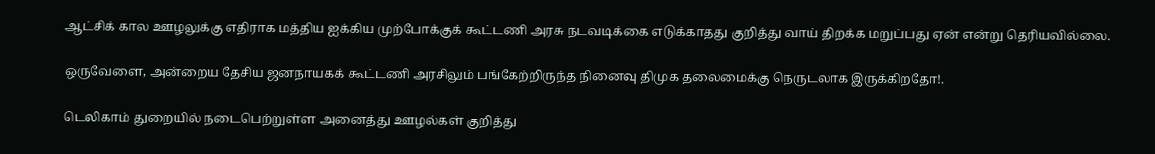ஆட்சிக் கால ஊழலுக்கு எதிராக மத்திய ஐக்கிய முற்போக்குக் கூட்டணி அரசு நடவடிக்கை எடுக்காதது குறித்து வாய் திறக்க மறுப்பது ஏன் என்று தெரியவில்லை.

ஒருவேளை, அன்றைய தேசிய ஜனநாயகக் கூட்டணி அரசிலும் பங்கேற்றிருந்த நினைவு திமுக தலைமைக்கு நெருடலாக இருக்கிறதோ!.

டெலிகாம் துறையில் நடைபெற்றுள்ள அனைத்து ஊழல்கள் குறித்து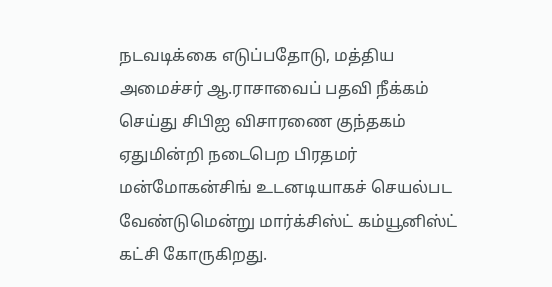நடவடிக்கை எடுப்பதோடு, மத்திய அமைச்சர் ஆ.ராசாவைப் பதவி நீக்கம் செய்து சிபிஐ விசாரணை குந்தகம் ஏதுமின்றி நடைபெற பிரதமர் மன்மோகன்சிங் உடனடியாகச் செயல்பட வேண்டுமென்று மார்க்சிஸ்ட் கம்யூனிஸ்ட் கட்சி கோருகிறது.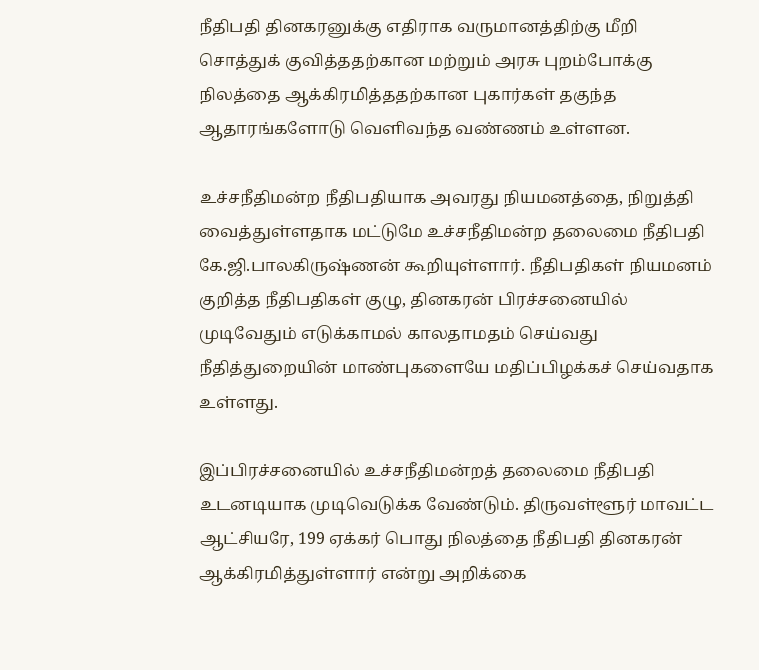நீதிபதி தினகரனுக்கு எதிராக வருமானத்திற்கு மீறி சொத்துக் குவித்ததற்கான மற்றும் அரசு புறம்போக்கு நிலத்தை ஆக்கிரமித்ததற்கான புகார்கள் தகுந்த ஆதாரங்களோடு வெளிவந்த வண்ணம் உள்ளன.

உச்சநீதிமன்ற நீதிபதியாக அவரது நியமனத்தை, நிறுத்தி வைத்துள்ளதாக மட்டுமே உச்சநீதிமன்ற தலைமை நீதிபதி கே.ஜி.பாலகிருஷ்ணன் கூறியுள்ளார். நீதிபதிகள் நியமனம் குறித்த நீதிபதிகள் குழு, தினகரன் பிரச்சனையில் முடிவேதும் எடுக்காமல் காலதாமதம் செய்வது நீதித்துறையின் மாண்புகளையே மதிப்பிழக்கச் செய்வதாக உள்ளது.

இப்பிரச்சனையில் உச்சநீதிமன்றத் தலைமை நீதிபதி உடனடியாக முடிவெடுக்க வேண்டும். திருவள்ளூர் மாவட்ட ஆட்சியரே, 199 ஏக்கர் பொது நிலத்தை நீதிபதி தினகரன் ஆக்கிரமித்துள்ளார் என்று அறிக்கை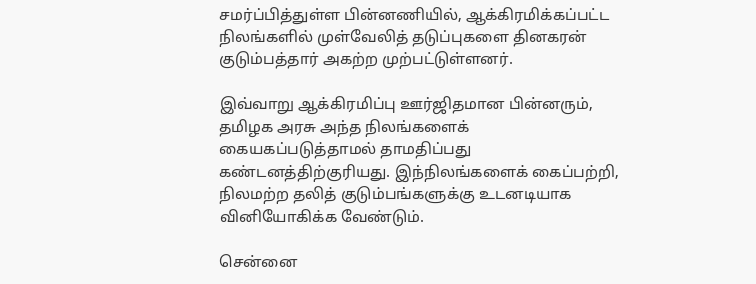சமர்ப்பித்துள்ள பின்னணியில், ஆக்கிரமிக்கப்பட்ட நிலங்களில் முள்வேலித் தடுப்புகளை தினகரன் குடும்பத்தார் அகற்ற முற்பட்டுள்ளனர்.

இவ்வாறு ஆக்கிரமிப்பு ஊர்ஜிதமான பின்னரும், தமிழக அரசு அந்த நிலங்களைக் கையகப்படுத்தாமல் தாமதிப்பது கண்டனத்திற்குரியது. இந்நிலங்களைக் கைப்பற்றி, நிலமற்ற தலித் குடும்பங்களுக்கு உடனடியாக வினியோகிக்க வேண்டும்.

சென்னை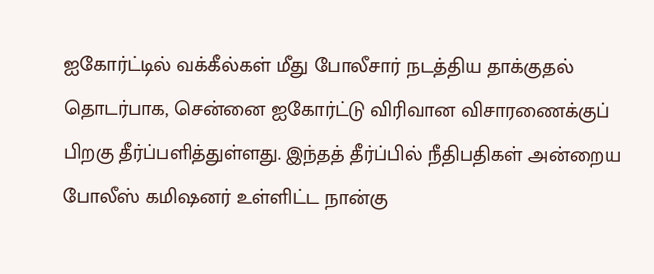ஐகோர்ட்டில் வக்கீல்கள் மீது போலீசார் நடத்திய தாக்குதல் தொடர்பாக, சென்னை ஐகோர்ட்டு விரிவான விசாரணைக்குப் பிறகு தீர்ப்பளித்துள்ளது. இந்தத் தீர்ப்பில் நீதிபதிகள் அன்றைய போலீஸ் கமிஷனர் உள்ளிட்ட நான்கு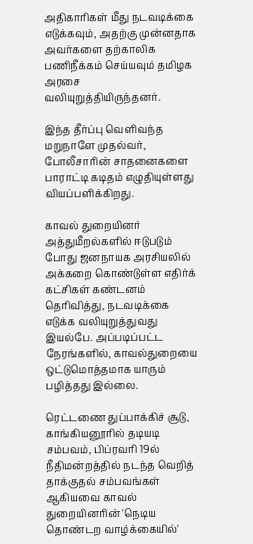அதிகாரிகள் மீது நடவடிக்கை எடுக்கவும், அதற்கு முன்னதாக அவர்களை தற்காலிக பணிநீக்கம் செய்யவும் தமிழக அரசை வலியுறுத்தியிருந்தனர்.

இந்த தீர்ப்பு வெளிவந்த மறுநாளே முதல்வர், போலீசாரின் சாதனைகளை பாராட்டி கடிதம் எழுதியுள்ளது வியப்பளிக்கிறது.

காவல் துறையினர் அத்துமீறல்களில் ஈடுபடும் போது ஜனநாயக அரசியலில் அக்கறை கொண்டுள்ள எதிர்க் கட்சிகள் கண்டனம் தெரிவித்து, நடவடிக்கை எடுக்க வலியுறுத்துவது இயல்பே. அப்படிப்பட்ட நேரங்களில், காவல்துறையை ஒட்டுமொத்தமாக யாரும் பழித்தது இல்லை.

ரெட்டணை துப்பாக்கிச் சூடு, காங்கியனூரில் தடியடி சம்பவம், பிப்ரவரி 19ல் நீதிமன்றத்தில் நடந்த வெறித் தாக்குதல் சம்பவங்கள் ஆகியவை காவல் துறையினரின் 'நெடிய தொண்டற வாழ்க்கையில்'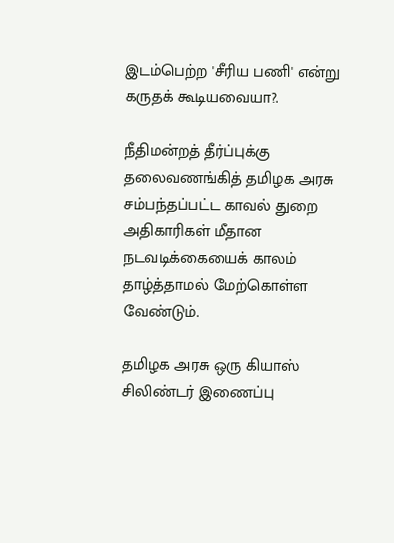இடம்பெற்ற 'சீரிய பணி' என்று கருதக் கூடியவையா?.

நீதிமன்றத் தீர்ப்புக்கு தலைவணங்கித் தமிழக அரசு சம்பந்தப்பட்ட காவல் துறை அதிகாரிகள் மீதான நடவடிக்கையைக் காலம் தாழ்த்தாமல் மேற்கொள்ள வேண்டும்.

தமிழக அரசு ஒரு கியாஸ் சிலிண்டர் இணைப்பு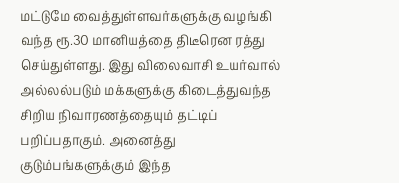மட்டுமே வைத்துள்ளவர்களுக்கு வழங்கி வந்த ரூ.30 மானியத்தை திடீரென ரத்து செய்துள்ளது. இது விலைவாசி உயர்வால் அல்லல்படும் மக்களுக்கு கிடைத்துவந்த சிறிய நிவாரணத்தையும் தட்டிப் பறிப்பதாகும். அனைத்து குடும்பங்களுக்கும் இந்த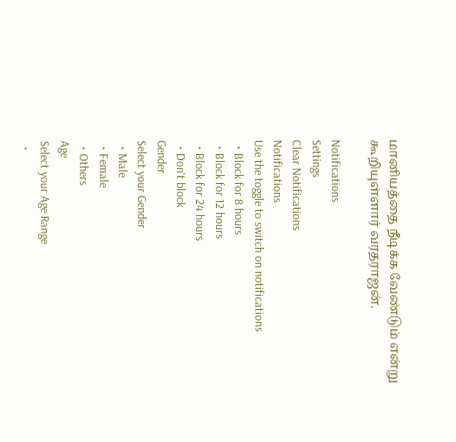மானியத்தை நீடிக்க வேண்டும் என்று கூறியுள்ளார் வரதராஜன்.

Notifications
Settings
Clear Notifications
Notifications
Use the toggle to switch on notifications
  • Block for 8 hours
  • Block for 12 hours
  • Block for 24 hours
  • Don't block
Gender
Select your Gender
  • Male
  • Female
  • Others
Age
Select your Age Range
  •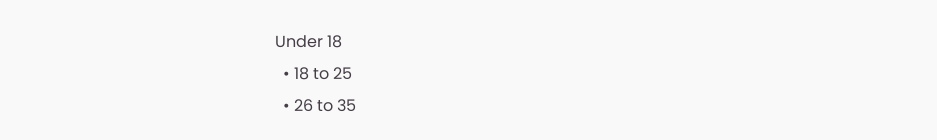Under 18
  • 18 to 25
  • 26 to 35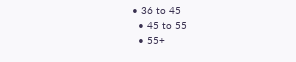• 36 to 45
  • 45 to 55
  • 55+